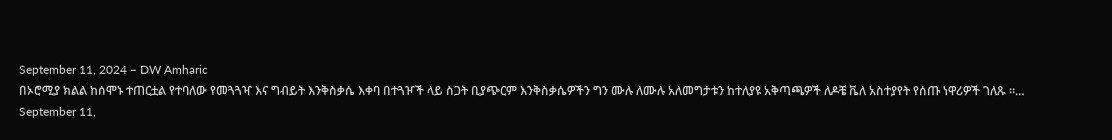September 11, 2024 – DW Amharic
በኦሮሚያ ክልል ከሰሞኑ ተጠርቷል የተባለው የመጓጓዣ እና ግብይት እንቅስቃሴ እቀባ በተጓዦች ላይ ስጋት ቢያጭርም እንቅስቃሴዎችን ግን ሙሉ ለሙሉ አለመግታቱን ከተለያዩ አቅጣጫዎች ለዶቼ ቬለ አስተያየት የሰጡ ነዋሪዎች ገለጹ ።…
September 11,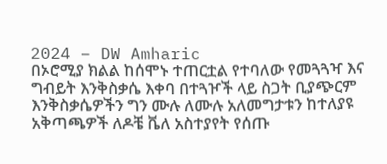2024 – DW Amharic
በኦሮሚያ ክልል ከሰሞኑ ተጠርቷል የተባለው የመጓጓዣ እና ግብይት እንቅስቃሴ እቀባ በተጓዦች ላይ ስጋት ቢያጭርም እንቅስቃሴዎችን ግን ሙሉ ለሙሉ አለመግታቱን ከተለያዩ አቅጣጫዎች ለዶቼ ቬለ አስተያየት የሰጡ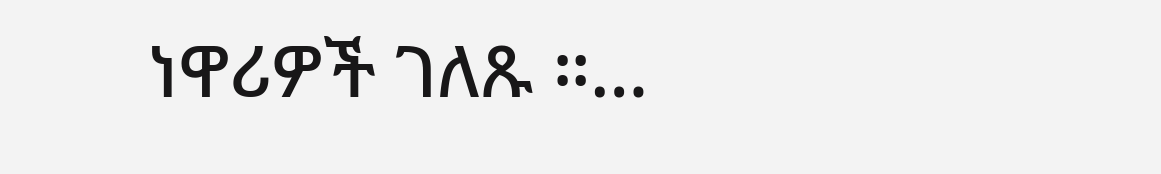ነዋሪዎች ገለጹ ።…